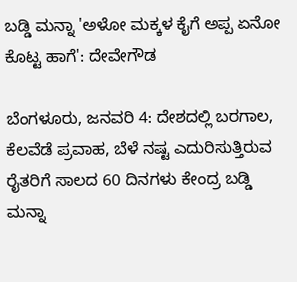ಬಡ್ಡಿ ಮನ್ನಾ 'ಅಳೋ ಮಕ್ಕಳ ಕೈಗೆ ಅಪ್ಪ ಏನೋ ಕೊಟ್ಟ ಹಾಗೆ': ದೇವೇಗೌಡ

ಬೆಂಗಳೂರು, ಜನವರಿ 4: ದೇಶದಲ್ಲಿ ಬರಗಾಲ, ಕೆಲವೆಡೆ ಪ್ರವಾಹ, ಬೆಳೆ ನಷ್ಟ ಎದುರಿಸುತ್ತಿರುವ ರೈತರಿಗೆ ಸಾಲದ 60 ದಿನಗಳು ಕೇಂದ್ರ ಬಡ್ಡಿ ಮನ್ನಾ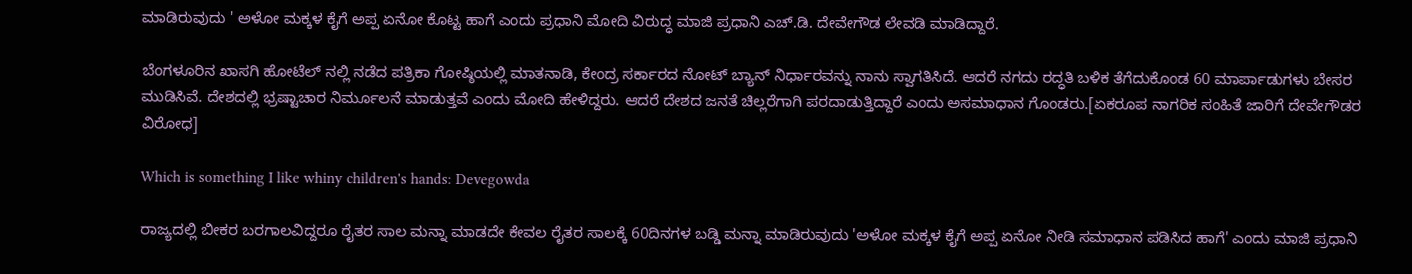ಮಾಡಿರುವುದು ' ಅಳೋ ಮಕ್ಕಳ ಕೈಗೆ ಅಪ್ಪ ಏನೋ ಕೊಟ್ಟ ಹಾಗೆ ಎಂದು ಪ್ರಧಾನಿ ಮೋದಿ ವಿರುದ್ಧ ಮಾಜಿ ಪ್ರಧಾನಿ ಎಚ್.ಡಿ. ದೇವೇಗೌಡ ಲೇವಡಿ ಮಾಡಿದ್ದಾರೆ.

ಬೆಂಗಳೂರಿನ ಖಾಸಗಿ ಹೋಟೆಲ್ ನಲ್ಲಿ ನಡೆದ ಪತ್ರಿಕಾ ಗೋಷ್ಠಿಯಲ್ಲಿ ಮಾತನಾಡಿ, ಕೇಂದ್ರ ಸರ್ಕಾರದ ನೋಟ್ ಬ್ಯಾನ್ ನಿರ್ಧಾರವನ್ನು ನಾನು ಸ್ವಾಗತಿಸಿದೆ. ಆದರೆ ನಗದು ರದ್ಧತಿ ಬಳಿಕ ತೆಗೆದುಕೊಂಡ 60 ಮಾರ್ಪಾಡುಗಳು ಬೇಸರ ಮುಡಿಸಿವೆ. ದೇಶದಲ್ಲಿ ಭ್ರಷ್ಟಾಚಾರ ನಿರ್ಮೂಲನೆ ಮಾಡುತ್ತವೆ ಎಂದು ಮೋದಿ ಹೇಳಿದ್ದರು. ಆದರೆ ದೇಶದ ಜನತೆ ಚಿಲ್ಲರೆಗಾಗಿ ಪರದಾಡುತ್ತಿದ್ದಾರೆ ಎಂದು ಅಸಮಾಧಾನ ಗೊಂಡರು.[ಏಕರೂಪ ನಾಗರಿಕ ಸಂಹಿತೆ ಜಾರಿಗೆ ದೇವೇಗೌಡರ ವಿರೋಧ]

Which is something I like whiny children's hands: Devegowda

ರಾಜ್ಯದಲ್ಲಿ ಬೀಕರ ಬರಗಾಲವಿದ್ದರೂ ರೈತರ ಸಾಲ ಮನ್ನಾ ಮಾಡದೇ ಕೇವಲ ರೈತರ ಸಾಲಕ್ಕೆ 60ದಿನಗಳ ಬಡ್ಡಿ ಮನ್ನಾ ಮಾಡಿರುವುದು 'ಅಳೋ ಮಕ್ಕಳ ಕೈಗೆ ಅಪ್ಪ ಏನೋ ನೀಡಿ ಸಮಾಧಾನ ಪಡಿಸಿದ ಹಾಗೆ' ಎಂದು ಮಾಜಿ ಪ್ರಧಾನಿ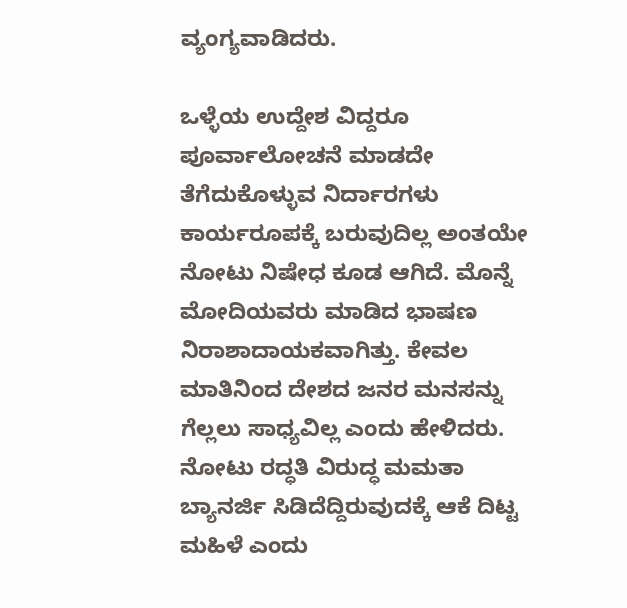ವ್ಯಂಗ್ಯವಾಡಿದರು.

ಒಳ್ಳೆಯ ಉದ್ದೇಶ ವಿದ್ದರೂ ಪೂರ್ವಾಲೋಚನೆ ಮಾಡದೇ ತೆಗೆದುಕೊಳ್ಳುವ ನಿರ್ದಾರಗಳು ಕಾರ್ಯರೂಪಕ್ಕೆ ಬರುವುದಿಲ್ಲ ಅಂತಯೇ ನೋಟು ನಿಷೇಧ ಕೂಡ ಆಗಿದೆ. ಮೊನ್ನೆ ಮೋದಿಯವರು ಮಾಡಿದ ಭಾಷಣ ನಿರಾಶಾದಾಯಕವಾಗಿತ್ತು. ಕೇವಲ ಮಾತಿನಿಂದ ದೇಶದ ಜನರ ಮನಸನ್ನು ಗೆಲ್ಲಲು ಸಾಧ್ಯವಿಲ್ಲ ಎಂದು ಹೇಳಿದರು. ನೋಟು ರದ್ಧತಿ ವಿರುದ್ಧ ಮಮತಾ ಬ್ಯಾನರ್ಜಿ ಸಿಡಿದೆದ್ದಿರುವುದಕ್ಕೆ ಆಕೆ ದಿಟ್ಟ ಮಹಿಳೆ ಎಂದು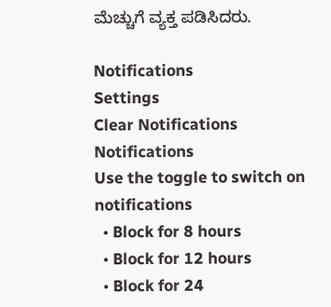ಮೆಚ್ಚುಗೆ ವ್ಯಕ್ತ ಪಡಿಸಿದರು.

Notifications
Settings
Clear Notifications
Notifications
Use the toggle to switch on notifications
  • Block for 8 hours
  • Block for 12 hours
  • Block for 24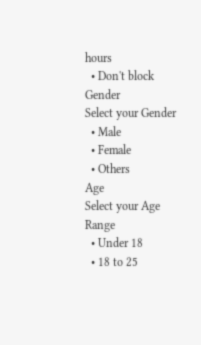hours
  • Don't block
Gender
Select your Gender
  • Male
  • Female
  • Others
Age
Select your Age Range
  • Under 18
  • 18 to 25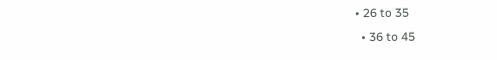• 26 to 35
  • 36 to 45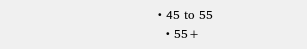• 45 to 55
  • 55+